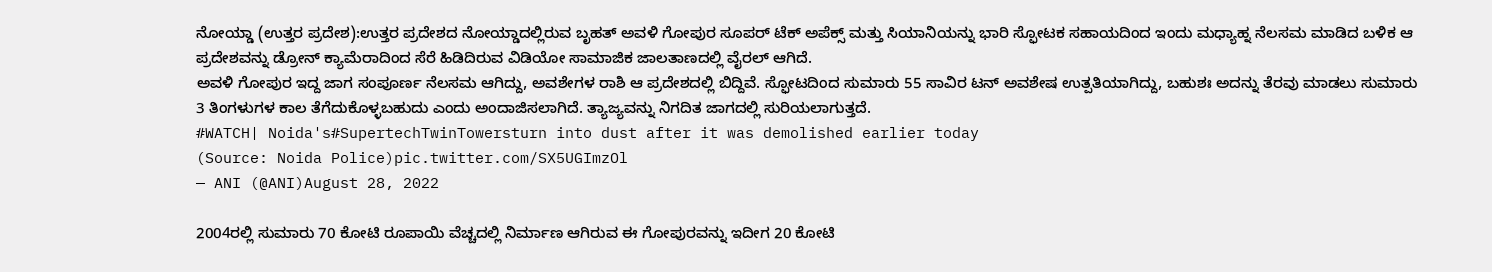ನೋಯ್ಡಾ (ಉತ್ತರ ಪ್ರದೇಶ):ಉತ್ತರ ಪ್ರದೇಶದ ನೋಯ್ಡಾದಲ್ಲಿರುವ ಬೃಹತ್ ಅವಳಿ ಗೋಪುರ ಸೂಪರ್ ಟೆಕ್ ಅಪೆಕ್ಸ್ ಮತ್ತು ಸಿಯಾನಿಯನ್ನು ಭಾರಿ ಸ್ಫೋಟಕ ಸಹಾಯದಿಂದ ಇಂದು ಮಧ್ಯಾಹ್ನ ನೆಲಸಮ ಮಾಡಿದ ಬಳಿಕ ಆ ಪ್ರದೇಶವನ್ನು ಡ್ರೋನ್ ಕ್ಯಾಮೆರಾದಿಂದ ಸೆರೆ ಹಿಡಿದಿರುವ ವಿಡಿಯೋ ಸಾಮಾಜಿಕ ಜಾಲತಾಣದಲ್ಲಿ ವೈರಲ್ ಆಗಿದೆ.
ಅವಳಿ ಗೋಪುರ ಇದ್ದ ಜಾಗ ಸಂಪೂರ್ಣ ನೆಲಸಮ ಆಗಿದ್ದು, ಅವಶೇಗಳ ರಾಶಿ ಆ ಪ್ರದೇಶದಲ್ಲಿ ಬಿದ್ದಿವೆ. ಸ್ಫೋಟದಿಂದ ಸುಮಾರು 55 ಸಾವಿರ ಟನ್ ಅವಶೇಷ ಉತ್ಪತಿಯಾಗಿದ್ದು, ಬಹುಶಃ ಅದನ್ನು ತೆರವು ಮಾಡಲು ಸುಮಾರು 3 ತಿಂಗಳುಗಳ ಕಾಲ ತೆಗೆದುಕೊಳ್ಳಬಹುದು ಎಂದು ಅಂದಾಜಿಸಲಾಗಿದೆ. ತ್ಯಾಜ್ಯವನ್ನು ನಿಗದಿತ ಜಾಗದಲ್ಲಿ ಸುರಿಯಲಾಗುತ್ತದೆ.
#WATCH| Noida's#SupertechTwinTowersturn into dust after it was demolished earlier today
(Source: Noida Police)pic.twitter.com/SX5UGImzOl
— ANI (@ANI)August 28, 2022

2004ರಲ್ಲಿ ಸುಮಾರು 70 ಕೋಟಿ ರೂಪಾಯಿ ವೆಚ್ಚದಲ್ಲಿ ನಿರ್ಮಾಣ ಆಗಿರುವ ಈ ಗೋಪುರವನ್ನು ಇದೀಗ 20 ಕೋಟಿ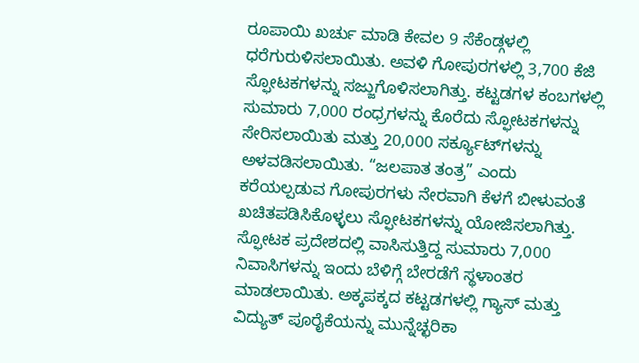ರೂಪಾಯಿ ಖರ್ಚು ಮಾಡಿ ಕೇವಲ 9 ಸೆಕೆಂಡ್ಗಳಲ್ಲಿ ಧರೆಗುರುಳಿಸಲಾಯಿತು. ಅವಳಿ ಗೋಪುರಗಳಲ್ಲಿ 3,700 ಕೆಜಿ ಸ್ಫೋಟಕಗಳನ್ನು ಸಜ್ಜುಗೊಳಿಸಲಾಗಿತ್ತು. ಕಟ್ಟಡಗಳ ಕಂಬಗಳಲ್ಲಿ ಸುಮಾರು 7,000 ರಂಧ್ರಗಳನ್ನು ಕೊರೆದು ಸ್ಫೋಟಕಗಳನ್ನು ಸೇರಿಸಲಾಯಿತು ಮತ್ತು 20,000 ಸರ್ಕ್ಯೂಟ್‌ಗಳನ್ನು ಅಳವಡಿಸಲಾಯಿತು. “ಜಲಪಾತ ತಂತ್ರ” ಎಂದು ಕರೆಯಲ್ಪಡುವ ಗೋಪುರಗಳು ನೇರವಾಗಿ ಕೆಳಗೆ ಬೀಳುವಂತೆ ಖಚಿತಪಡಿಸಿಕೊಳ್ಳಲು ಸ್ಫೋಟಕಗಳನ್ನು ಯೋಜಿಸಲಾಗಿತ್ತು.
ಸ್ಫೋಟಕ ಪ್ರದೇಶದಲ್ಲಿ ವಾಸಿಸುತ್ತಿದ್ದ ಸುಮಾರು 7,000 ನಿವಾಸಿಗಳನ್ನು ಇಂದು ಬೆಳಿಗ್ಗೆ ಬೇರಡೆಗೆ ಸ್ಥಳಾಂತರ ಮಾಡಲಾಯಿತು. ಅಕ್ಕಪಕ್ಕದ ಕಟ್ಟಡಗಳಲ್ಲಿ ಗ್ಯಾಸ್ ಮತ್ತು ವಿದ್ಯುತ್ ಪೂರೈಕೆಯನ್ನು ಮುನ್ನೆಚ್ಛರಿಕಾ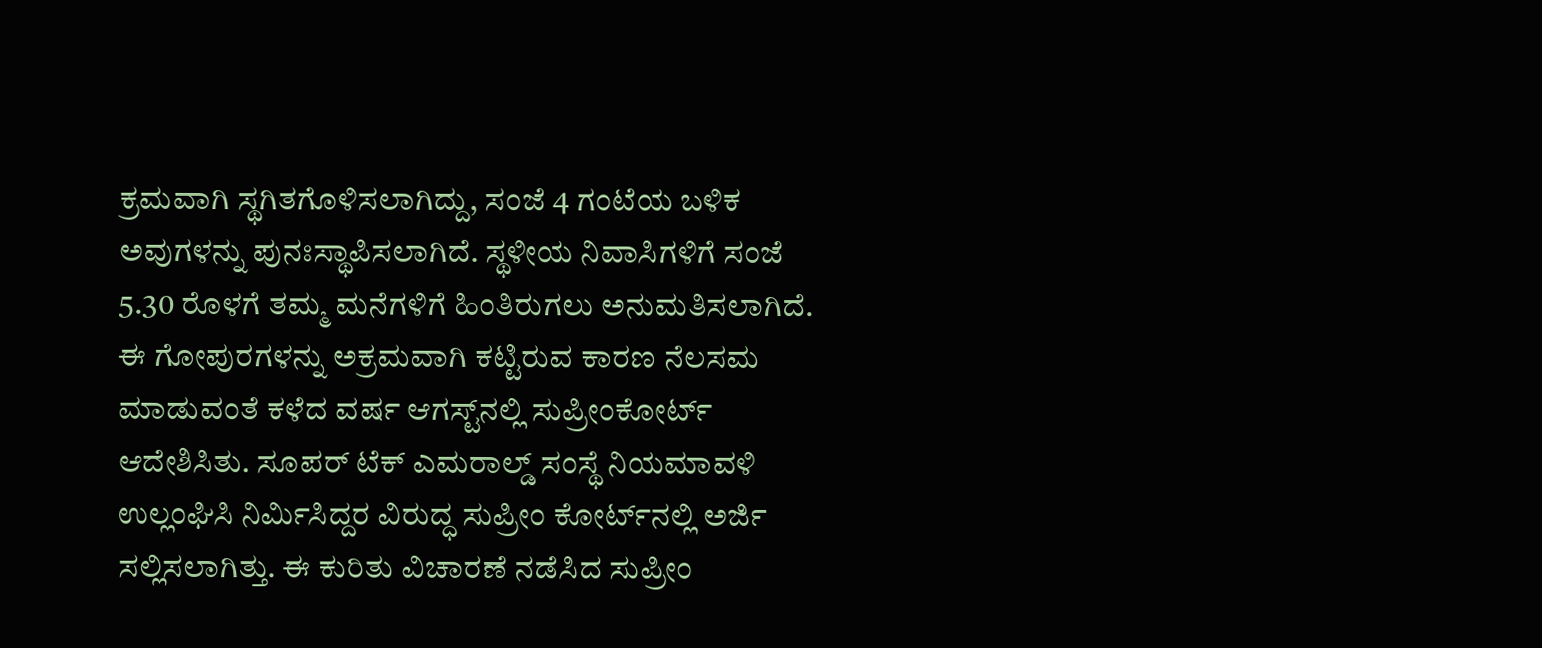ಕ್ರಮವಾಗಿ ಸ್ಥಗಿತಗೊಳಿಸಲಾಗಿದ್ದು, ಸಂಜೆ 4 ಗಂಟೆಯ ಬಳಿಕ ಅವುಗಳನ್ನು ಪುನಃಸ್ಥಾಪಿಸಲಾಗಿದೆ. ಸ್ಥಳೀಯ ನಿವಾಸಿಗಳಿಗೆ ಸಂಜೆ 5.30 ರೊಳಗೆ ತಮ್ಮ ಮನೆಗಳಿಗೆ ಹಿಂತಿರುಗಲು ಅನುಮತಿಸಲಾಗಿದೆ.
ಈ ಗೋಪುರಗಳನ್ನು ಅಕ್ರಮವಾಗಿ ಕಟ್ಟಿರುವ ಕಾರಣ ನೆಲಸಮ ಮಾಡುವಂತೆ ಕಳೆದ ವರ್ಷ ಆಗಸ್ಟ್‌ನಲ್ಲಿ ಸುಪ್ರೀಂಕೋರ್ಟ್ ಆದೇಶಿಸಿತು. ಸೂಪರ್‌ ಟೆಕ್ ಎಮರಾಲ್ಡ್ ಸಂಸ್ಥೆ ನಿಯಮಾವಳಿ ಉಲ್ಲಂಘಿಸಿ ನಿರ್ಮಿಸಿದ್ದರ ವಿರುದ್ಧ ಸುಪ್ರೀಂ ಕೋರ್ಟ್‌ನಲ್ಲಿ ಅರ್ಜಿ ಸಲ್ಲಿಸಲಾಗಿತ್ತು. ಈ ಕುರಿತು ವಿಚಾರಣೆ ನಡೆಸಿದ ಸುಪ್ರೀಂ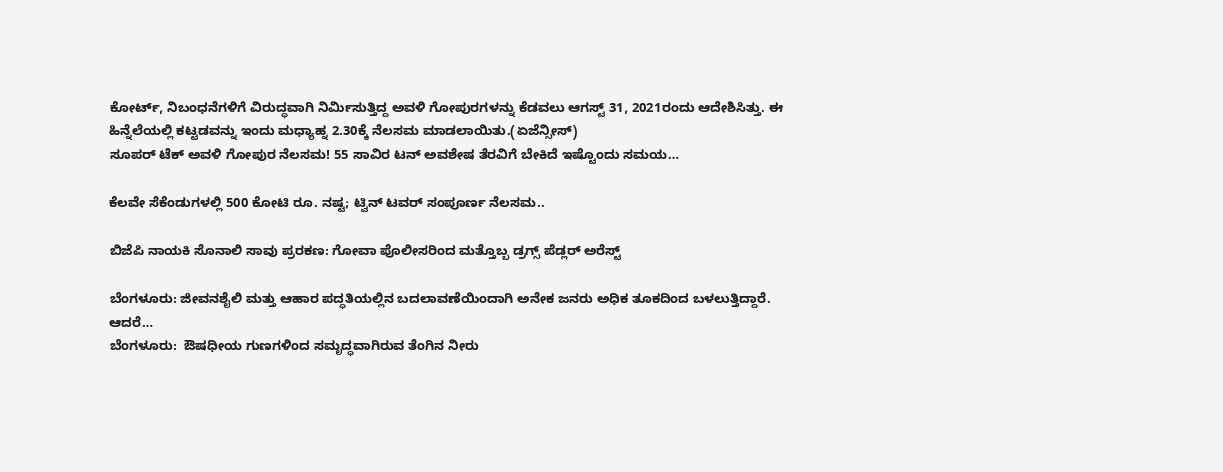ಕೋರ್ಟ್, ನಿಬಂಧನೆಗಳಿಗೆ ವಿರುದ್ಧವಾಗಿ ನಿರ್ಮಿಸುತ್ತಿದ್ದ ಅವಳಿ ಗೋಪುರಗಳನ್ನು ಕೆಡವಲು ಆಗಸ್ಟ್ 31, 2021ರಂದು ಆದೇಶಿಸಿತ್ತು. ಈ ಹಿನ್ನೆಲೆಯಲ್ಲಿ ಕಟ್ಟಡವನ್ನು ಇಂದು ಮಧ್ಯಾಹ್ನ 2.30ಕ್ಕೆ ನೆಲಸಮ ಮಾಡಲಾಯಿತು.(ಏಜೆನ್ಸೀಸ್)
ಸೂಪರ್ ಟೆಕ್ ಅವಳಿ ಗೋಪುರ ನೆಲಸಮ! 55 ಸಾವಿರ ಟನ್ ಅವಶೇಷ ತೆರವಿಗೆ ಬೇಕಿದೆ ಇಷ್ಟೊಂದು ಸಮಯ…

ಕೆಲವೇ ಸೆಕೆಂಡುಗಳಲ್ಲಿ 500 ಕೋಟಿ ರೂ. ನಷ್ಟ; ಟ್ವಿನ್ ಟವರ್ ಸಂಪೂರ್ಣ ನೆಲಸಮ..

ಬಿಜೆಪಿ ನಾಯಕಿ ಸೊನಾಲಿ ಸಾವು ಪ್ರರಕಣ: ಗೋವಾ ಪೊಲೀಸರಿಂದ ಮತ್ತೊಬ್ಬ ಡ್ರಗ್ಸ್ ಪೆಡ್ಲರ್ ಅರೆಸ್ಟ್

ಬೆಂಗಳೂರು: ಜೀವನಶೈಲಿ ಮತ್ತು ಆಹಾರ ಪದ್ಧತಿಯಲ್ಲಿನ ಬದಲಾವಣೆಯಿಂದಾಗಿ ಅನೇಕ ಜನರು ಅಧಿಕ ತೂಕದಿಂದ ಬಳಲುತ್ತಿದ್ದಾರೆ. ಆದರೆ…
ಬೆಂಗಳೂರು:  ಔಷಧೀಯ ಗುಣಗಳಿಂದ ಸಮೃದ್ಧವಾಗಿರುವ ತೆಂಗಿನ ನೀರು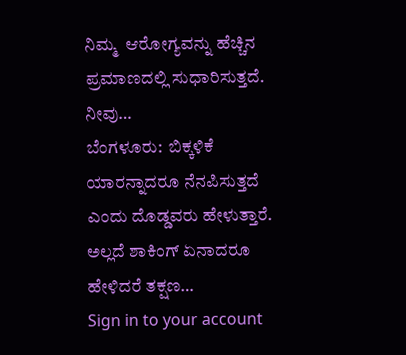ನಿಮ್ಮ  ಆರೋಗ್ಯವನ್ನು ಹೆಚ್ಚಿನ ಪ್ರಮಾಣದಲ್ಲಿ ಸುಧಾರಿಸುತ್ತದೆ. ನೀವು…
ಬೆಂಗಳೂರು:  ಬಿಕ್ಕಳಿಕೆ ಯಾರನ್ನಾದರೂ ನೆನಪಿಸುತ್ತದೆ ಎಂದು ದೊಡ್ಡವರು ಹೇಳುತ್ತಾರೆ. ಅಲ್ಲದೆ ಶಾಕಿಂಗ್ ಏನಾದರೂ ಹೇಳಿದರೆ ತಕ್ಷಣ…
Sign in to your account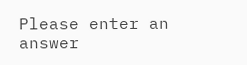Please enter an answer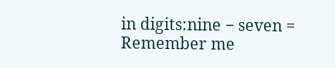in digits:nine − seven =
Remember me